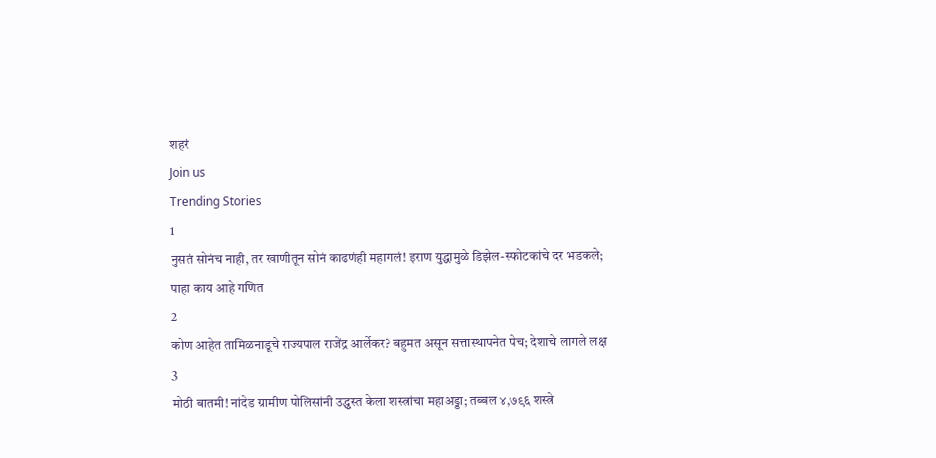शहरं
Join us
Trending Stories
1
नुसतं सोनंच नाही, तर खाणीतून सोनं काढणंही महागलं! इराण युद्धामुळे डिझेल-स्फोटकांचे दर भडकले; पाहा काय आहे गणित
2
कोण आहेत तामिळनाडूचे राज्यपाल राजेंद्र आर्लेकर? बहुमत असून सत्तास्थापनेत पेच; देशाचे लागले लक्ष
3
मोठी बातमी! नांदेड ग्रामीण पोलिसांनी उद्ध्वस्त केला शस्त्रांचा महाअड्डा; तब्बल ४,७९६ शस्त्रे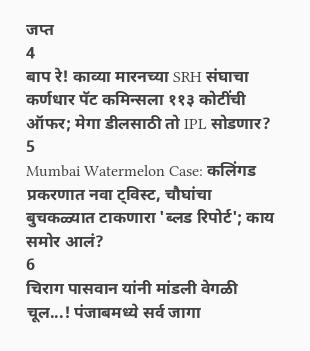जप्त
4
बाप रे! काव्या मारनच्या SRH संघाचा कर्णधार पॅट कमिन्सला ११३ कोटींची ऑफर; मेगा डीलसाठी तो IPL सोडणार?
5
Mumbai Watermelon Case: कलिंगड प्रकरणात नवा ट्विस्ट, चौघांचा बुचकळ्यात टाकणारा 'ब्लड रिपोर्ट'; काय समोर आलं?
6
चिराग पासवान यांनी मांडली वेगळी चूल...! पंजाबमध्ये सर्व जागा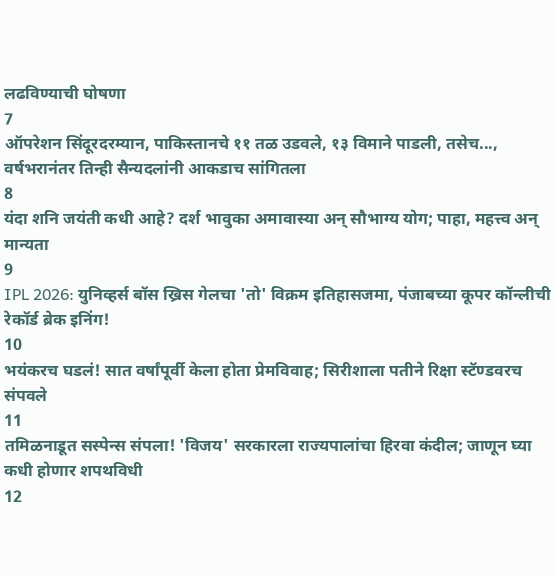लढविण्याची घोषणा
7
ऑपरेशन सिंदूरदरम्यान, पाकिस्तानचे ११ तळ उडवले, १३ विमाने पाडली, तसेच..., वर्षभरानंतर तिन्ही सैन्यदलांनी आकडाच सांगितला
8
यंदा शनि जयंती कधी आहे? दर्श भावुका अमावास्या अन् सौभाग्य योग; पाहा, महत्त्व अन् मान्यता
9
IPL 2026: युनिव्हर्स बॉस ख्रिस गेलचा 'तो' विक्रम इतिहासजमा, पंजाबच्या कूपर कॉन्लीची रेकॉर्ड ब्रेक इनिंग!
10
भयंकरच घडलं! सात वर्षांपूर्वी केला होता प्रेमविवाह; सिरीशाला पतीने रिक्षा स्टॅण्डवरच संपवले
11
तमिळनाडूत सस्पेन्स संपला! 'विजय' सरकारला राज्यपालांचा हिरवा कंदील; जाणून घ्या कधी होणार शपथविधी
12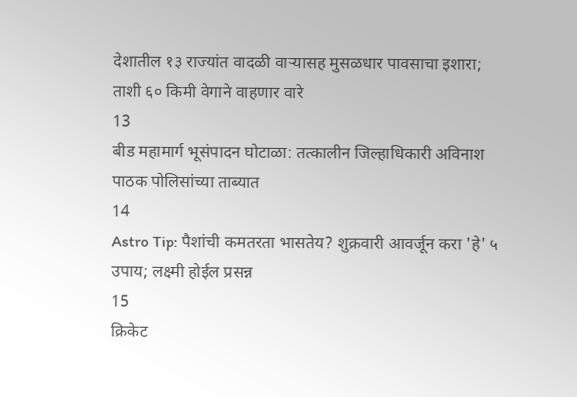देशातील १३ राज्यांत वादळी वाऱ्यासह मुसळधार पावसाचा इशारा; ताशी ६० किमी वेगाने वाहणार वारे
13
बीड महामार्ग भूसंपादन घोटाळा: तत्कालीन जिल्हाधिकारी अविनाश पाठक पोलिसांच्या ताब्यात
14
Astro Tip: पैशांची कमतरता भासतेय? शुक्रवारी आवर्जून करा 'हे' ५ उपाय; लक्ष्मी होईल प्रसन्न
15
क्रिकेट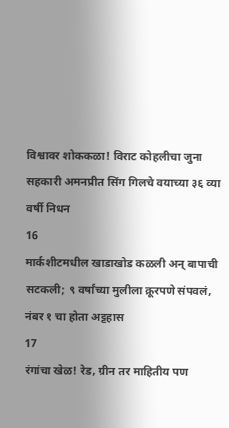विश्वावर शोककळा! विराट कोहलीचा जुना सहकारी अमनप्रीत सिंग गिलचे वयाच्या ३६ व्या वर्षी निधन
16
मार्कशीटमधील खाडाखोड कळली अन् बापाची सटकली; ९ वर्षांच्या मुलीला क्रूरपणे संपवलं, नंबर १ चा होता अट्टहास
17
रंगांचा खेळ! रेड, ग्रीन तर माहितीय पण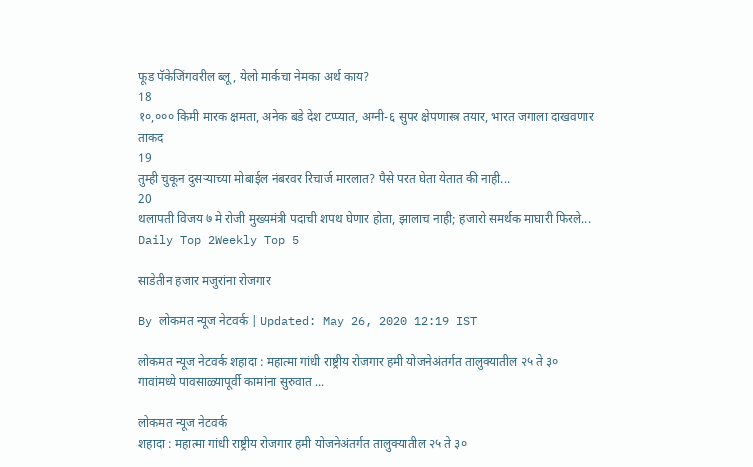फूड पॅकेजिंगवरील ब्लू, येलो मार्कचा नेमका अर्थ काय?
18
१०,००० किमी मारक क्षमता, अनेक बडे देश टप्प्यात, अग्नी-६ सुपर क्षेपणास्त्र तयार, भारत जगाला दाखवणार ताकद
19
तुम्ही चुकून दुसऱ्याच्या मोबाईल नंबरवर रिचार्ज मारलात? पैसे परत घेता येतात की नाही...
20
थलापती विजय ७ मे रोजी मुख्यमंत्री पदाची शपथ घेणार होता, झालाच नाही; हजारो समर्थक माघारी फिरले...
Daily Top 2Weekly Top 5

साडेतीन हजार मजुरांना रोजगार

By लोकमत न्यूज नेटवर्क | Updated: May 26, 2020 12:19 IST

लोकमत न्यूज नेटवर्क शहादा : महात्मा गांधी राष्ट्रीय रोजगार हमी योजनेअंतर्गत तालुक्यातील २५ ते ३० गावांमध्ये पावसाळ्यापूर्वी कामांना सुरुवात ...

लोकमत न्यूज नेटवर्क
शहादा : महात्मा गांधी राष्ट्रीय रोजगार हमी योजनेअंतर्गत तालुक्यातील २५ ते ३०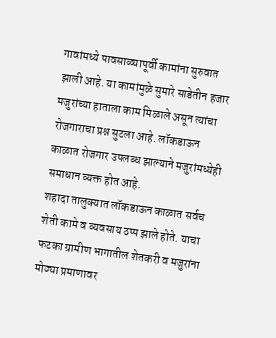गावांमध्ये पावसाळ्यापूर्वी कामांना सुरुवात झाली आहे. या कामांमुळे सुमारे साडेतीन हजार मजुरांच्या हाताला काम मिळाले असून त्यांचा रोजगाराचा प्रश्न सुटला आहे. लॉकडाऊन काळात रोजगार उपलब्ध झाल्याने मजुरांमध्येही समाधान व्यक्त होत आहे.
शहादा तालुक्यात लॉकडाऊन काळात सर्वच शेती कामे व व्यवसाय ठप्प झाले होते. याचा फटका ग्रामीण भागातील शेतकरी व मजुरांना मोठ्या प्रमाणावर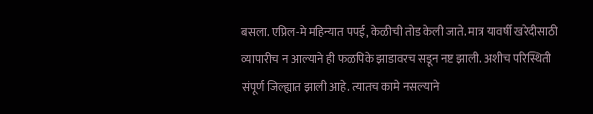बसला. एप्रिल-मे महिन्यात पपई, केळीची तोड केली जाते. मात्र यावर्षी खरेदीसाठी व्यापारीच न आल्याने ही फळपिके झाडावरच सडून नष्ट झाली. अशीच परिस्थिती संपूर्ण जिल्ह्यात झाली आहे. त्यातच कामे नसल्याने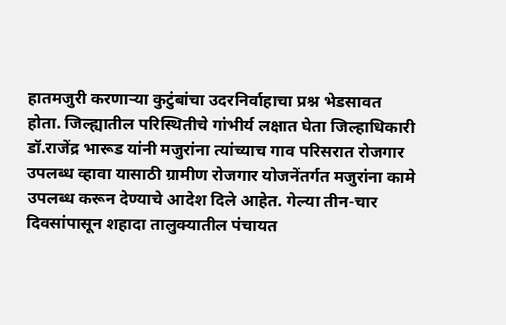हातमजुरी करणाऱ्या कुटुंबांचा उदरनिर्वाहाचा प्रश्न भेडसावत होता. जिल्ह्यातील परिस्थितीचे गांभीर्य लक्षात घेता जिल्हाधिकारी डॉ.राजेंद्र भारूड यांनी मजुरांना त्यांच्याच गाव परिसरात रोजगार उपलब्ध व्हावा यासाठी ग्रामीण रोजगार योजनेंतर्गत मजुरांना कामे उपलब्ध करून देण्याचे आदेश दिले आहेत. गेल्या तीन-चार दिवसांपासून शहादा तालुक्यातील पंचायत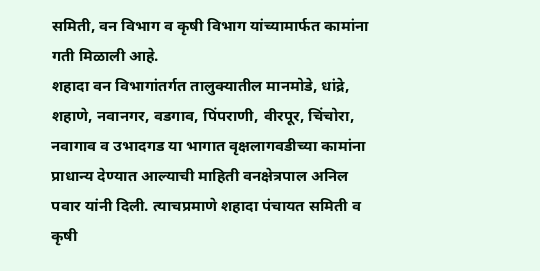समिती, वन विभाग व कृषी विभाग यांच्यामार्फत कामांना गती मिळाली आहे.
शहादा वन विभागांतर्गत तालुक्यातील मानमोडे, धांद्रे, शहाणे, नवानगर, वडगाव, पिंपराणी, वीरपूर, चिंचोरा, नवागाव व उभादगड या भागात वृक्षलागवडीच्या कामांना प्राधान्य देण्यात आल्याची माहिती वनक्षेत्रपाल अनिल पवार यांनी दिली. त्याचप्रमाणे शहादा पंचायत समिती व कृषी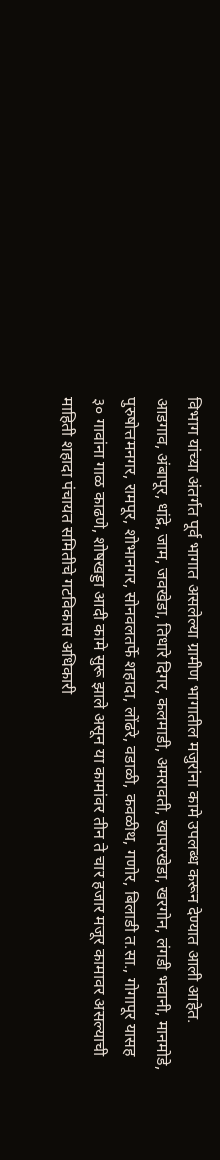विभाग यांच्या अंतर्गत पूर्व भागात असलेल्या ग्रामीण भागातील मजुरांना कामे उपलब्ध करून देण्यात आली आहेत. आडगाव, अंबापूर, धांद्रे, जाम, जवखेडा, तिधारे दिगर, कलमाडी, अमरावती, खापरखेडा, खरगोन, लंगडी भवानी, मानमोडे, पुरुषोत्तमनगर, रामपूर, शोभानगर, सोनवलतर्फे शहादा, लोंढरे, वडाळी, कवळीथ, गणोर, बिलाडी त.सा., गोगापूर यासह ३० गावांना गाळ काढणे, शोषखड्डा आदी कामे सुरू झाले असून या कामांवर तीन ते चार हजार मजूर कामावर असल्याची माहिती शहादा पंचायत समितीचे गटविकास अधिकारी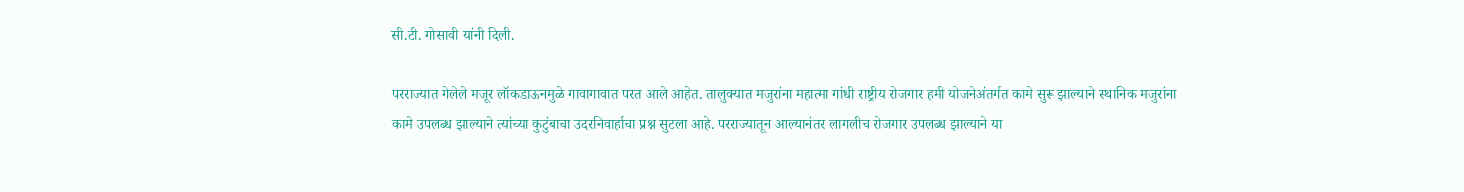सी.टी. गोसावी यांनी दिली.

परराज्यात गेलेले मजूर लॉकडाऊनमुळे गावागावात परत आले आहेत. तालुक्यात मजुरांना महात्मा गांधी राष्ट्रीय रोजगार हमी योजनेअंतर्गत कामे सुरू झाल्याने स्थानिक मजुरांना कामे उपलब्ध झाल्याने त्यांच्या कुटुंबाचा उदरनिवार्हाचा प्रश्न सुटला आहे. परराज्यातून आल्यानंतर लागलीच रोजगार उपलब्ध झाल्याने या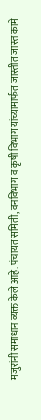मजुरांनी समाधान व्यक्त केले आहे. पंचायत समिती, वनविभाग व कृषी विभाग यांच्यामार्फत जास्तीत जास्त कामे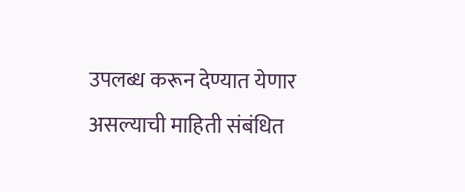उपलब्ध करून देण्यात येणार असल्याची माहिती संबंधित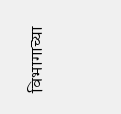विभागाच्या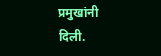प्रमुखांनी दिली.